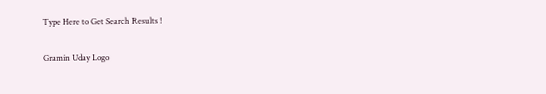Type Here to Get Search Results !

Gramin Uday Logo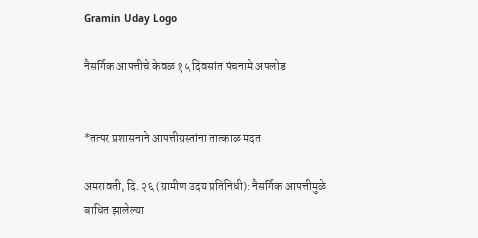Gramin Uday Logo

नैसर्गिक आपत्तीचे केवळ १५ दिवसांत पंचनामे अपलोड


*तत्पर प्रशासनाने आपत्तीग्रस्तांना तात्काळ मदत

अमरावती, दि. २६ (ग्रामीण उदय प्रतिनिधी): नैसर्गिक आपत्तीमुळे बाधित झालेल्या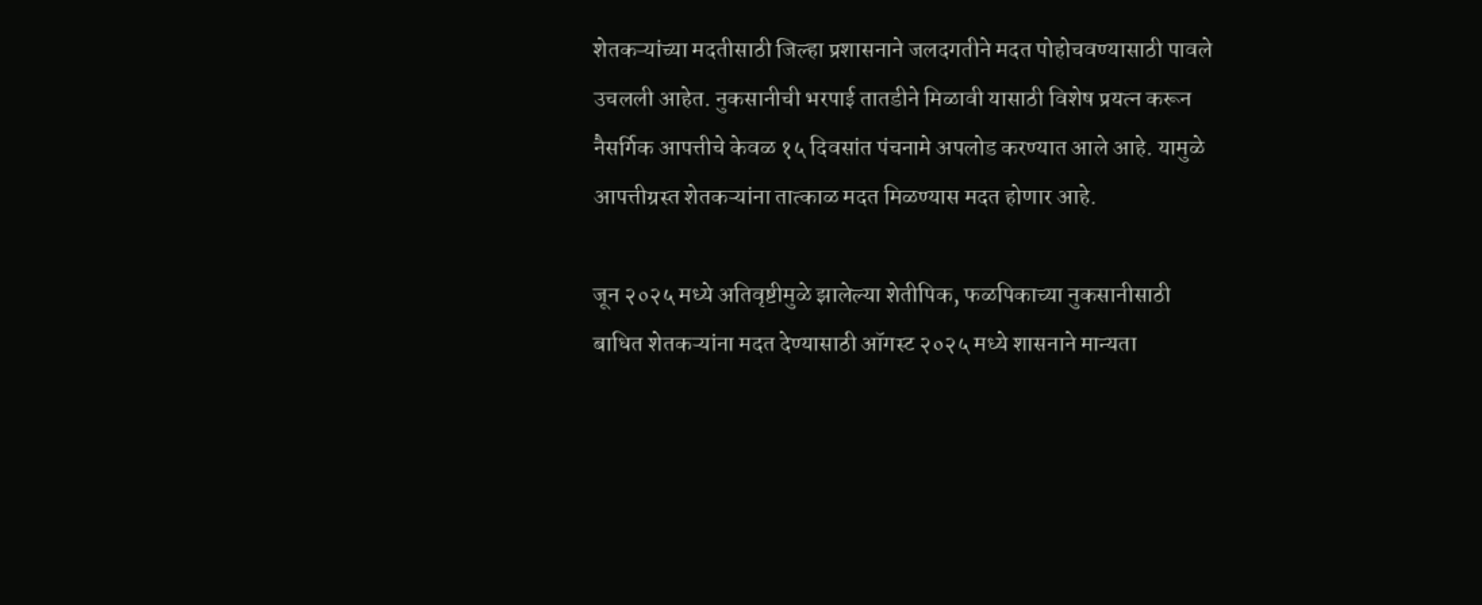शेतकऱ्यांच्या मदतीसाठी जिल्हा प्रशासनाने जलदगतीने मदत पोहोचवण्यासाठी पावले उचलली आहेत. नुकसानीची भरपाई तातडीने मिळावी यासाठी विशेष प्रयत्न करून नैसर्गिक आपत्तीचे केवळ १५ दिवसांत पंचनामे अपलोड करण्यात आले आहे. यामुळे आपत्तीग्रस्त शेतकऱ्यांना तात्काळ मदत मिळण्यास मदत होणार आहे.

जून २०२५ मध्ये अतिवृष्टीमुळे झालेल्या शेतीपिक, फळपिकाच्या नुकसानीसाठी बाधित शेतकऱ्यांना मदत देण्यासाठी ऑगस्ट २०२५ मध्ये शासनाने मान्यता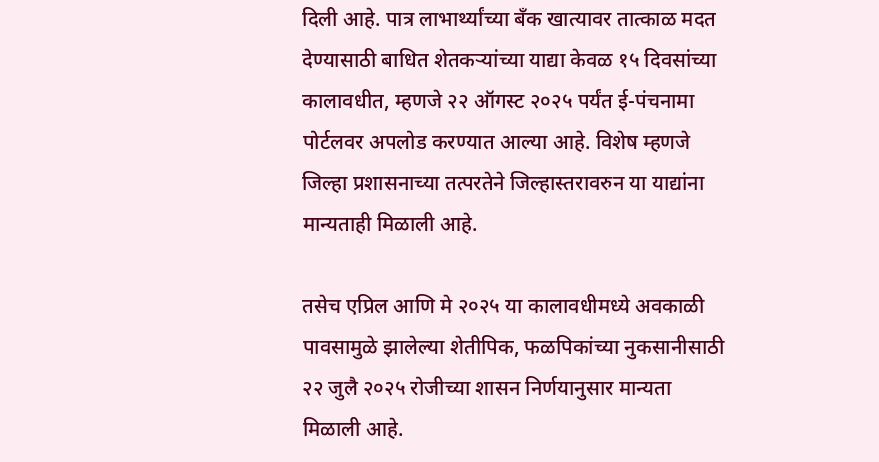दिली आहे. पात्र लाभार्थ्यांच्या बँक खात्यावर तात्काळ मदत देण्यासाठी बाधित शेतकऱ्यांच्या याद्या केवळ १५ दिवसांच्या कालावधीत, म्हणजे २२ ऑगस्ट २०२५ पर्यंत ई-पंचनामा पोर्टलवर अपलोड करण्यात आल्या आहे. विशेष म्हणजे जिल्हा प्रशासनाच्या तत्परतेने जिल्हास्तरावरुन या याद्यांना मान्यताही मिळाली आहे.

तसेच एप्रिल आणि मे २०२५ या कालावधीमध्ये अवकाळी पावसामुळे झालेल्या शेतीपिक, फळपिकांच्या नुकसानीसाठी २२ जुलै २०२५ रोजीच्या शासन निर्णयानुसार मान्यता मिळाली आहे.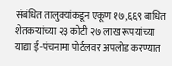संबंधित तालुक्यांकडून एकूण १७,६६९ बाधित शेतकऱ्यांच्या २३ कोटी २७ लाख रूपयांच्या याद्या ई-पंचनामा पोर्टलवर अपलोड करण्यात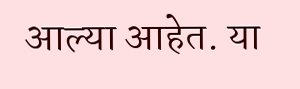आल्या आहेत. या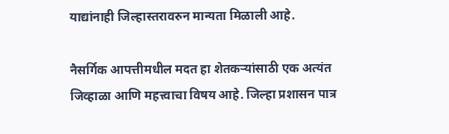याद्यांनाही जिल्हास्तरावरुन मान्यता मिळाली आहे.

नैसर्गिक आपत्तीमधील मदत हा शेतकऱ्यांसाठी एक अत्यंत जिव्हाळा आणि महत्त्वाचा विषय आहे. जिल्हा प्रशासन पात्र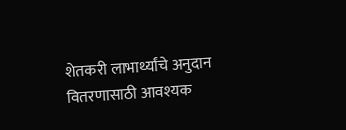शेतकरी लाभार्थ्यांचे अनुदान वितरणासाठी आवश्यक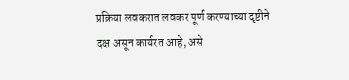प्रक्रिया लवकरात लवकर पूर्ण करण्याच्या दृष्टीने दक्ष असून कार्यरत आहे, असे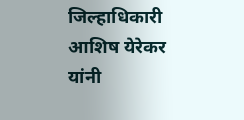जिल्हाधिकारी आशिष येरेकर यांनी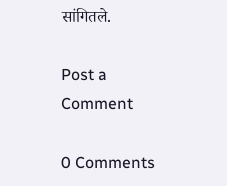सांगितले.

Post a Comment

0 Comments